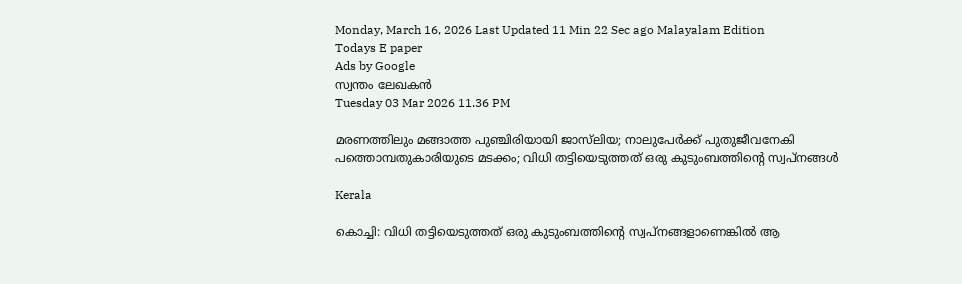Monday, March 16, 2026 Last Updated 11 Min 22 Sec ago Malayalam Edition
Todays E paper
Ads by Google
സ്വന്തം ലേഖകന്‍
Tuesday 03 Mar 2026 11.36 PM

മരണത്തിലും മങ്ങാത്ത പുഞ്ചിരിയായി ജാസ്‌ലിയ; നാലുപേര്‍ക്ക്‌ പുതുജീവനേകി പത്തൊമ്പതുകാരിയുടെ മടക്കം; വിധി തട്ടിയെടുത്തത്‌ ഒരു കുടുംബത്തിന്റെ സ്വപ്‌നങ്ങള്‍

Kerala

കൊച്ചി: വിധി തട്ടിയെടുത്തത്‌ ഒരു കുടുംബത്തിന്റെ സ്വപ്‌നങ്ങളാണെങ്കില്‍ ആ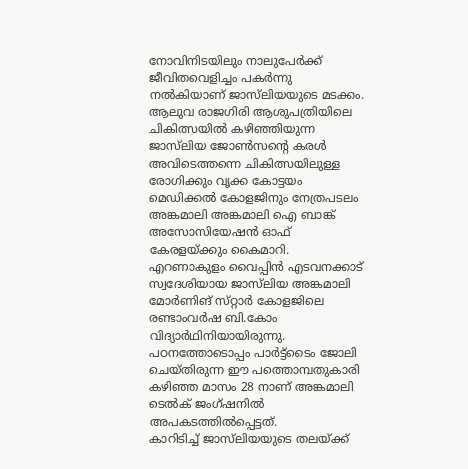നോവിനിടയിലും നാലുപേര്‍ക്ക്‌ ജീവിതവെളിച്ചം പകര്‍ന്നു നല്‍കിയാണ്‌ ജാസ്‌ലിയയുടെ മടക്കം. ആലുവ രാജഗിരി ആശുപത്രിയിലെ ചികിത്സയില്‍ കഴിഞ്ഞിയുന്ന ജാസ്‌ലിയ ജോണ്‍സന്റെ കരള്‍ അവിടെത്തന്നെ ചികിത്സയിലുള്ള രോഗിക്കും വൃക്ക കോട്ടയം മെഡിക്കല്‍ കോളജിനും നേത്രപടലം അങ്കമാലി അങ്കമാലി ഐ ബാങ്ക്‌ അസോസിയേഷന്‍ ഓഫ്‌ കേരളയ്‌ക്കും കൈമാറി.
എറണാകുളം വൈപ്പിന്‍ എടവനക്കാട്‌ സ്വദേശിയായ ജാസ്‌ലിയ അങ്കമാലി മോര്‍ണിങ്‌ സ്‌റ്റാര്‍ കോളജിലെ രണ്ടാംവര്‍ഷ ബി.കോം വിദ്യാര്‍ഥിനിയായിരുന്നു. പഠനത്തോടൊപ്പം പാര്‍ട്ട്‌ടൈം ജോലി ചെയ്‌തിരുന്ന ഈ പത്തൊമ്പതുകാരി കഴിഞ്ഞ മാസം 28 നാണ്‌ അങ്കമാലി ടെല്‍ക്‌ ജംഗ്‌ഷനില്‍ അപകടത്തില്‍പ്പെട്ടത്‌.
കാറിടിച്ച്‌ ജാസ്‌ലിയയുടെ തലയ്‌ക്ക്‌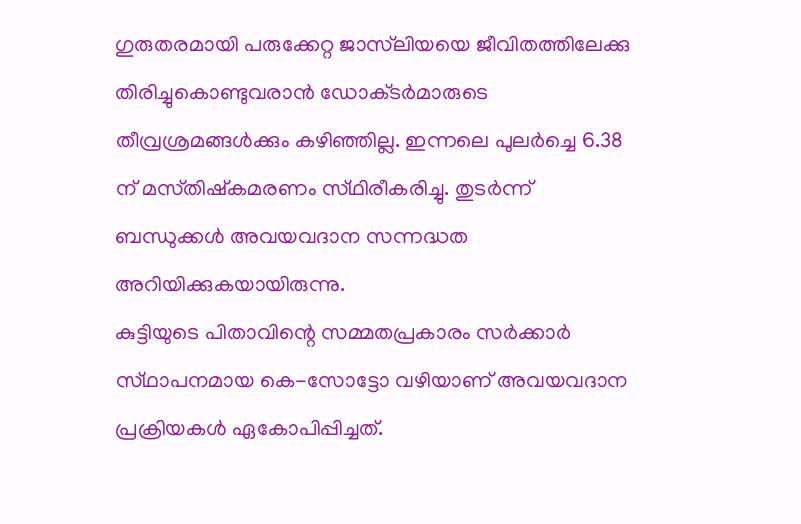ഗുരുതരമായി പരുക്കേറ്റ ജാസ്‌ലിയയെ ജീവിതത്തിലേക്കു തിരിച്ചുകൊണ്ടുവരാന്‍ ഡോക്‌ടര്‍മാരുടെ തീവ്രശ്രമങ്ങള്‍ക്കും കഴിഞ്ഞില്ല. ഇന്നലെ പുലര്‍ച്ചെ 6.38 ന്‌ മസ്‌തിഷ്‌കമരണം സ്‌ഥിരീകരിച്ചു. തുടര്‍ന്ന്‌ ബന്ധുക്കള്‍ അവയവദാന സന്നദ്ധത അറിയിക്കുകയായിരുന്നു.
കുട്ടിയുടെ പിതാവിന്റെ സമ്മതപ്രകാരം സര്‍ക്കാര്‍ സ്‌ഥാപനമായ കെ-സോട്ടോ വഴിയാണ്‌ അവയവദാന പ്രക്രിയകള്‍ ഏകോപിപ്പിച്ചത്‌.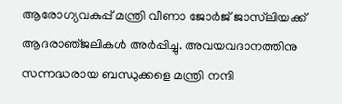ആരോഗ്യവകുപ്പ്‌ മന്ത്രി വീണാ ജോര്‍ജ്‌ ജാസ്‌ലിയക്ക്‌ ആദരാഞ്‌ജലികള്‍ അര്‍പ്പിച്ചു. അവയവദാനത്തിനു സന്നദ്ധരായ ബന്ധുക്കളെ മന്ത്രി നന്ദി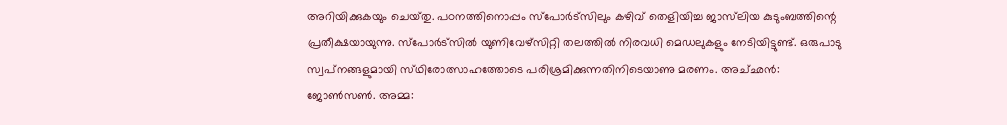അറിയിക്കുകയും ചെയ്‌തു. പഠനത്തിനൊപ്പം സ്‌പോര്‍ട്‌സിലും കഴിവ്‌ തെളിയിച്ച ജാസ്‌ലിയ കുടുംബത്തിന്റെ പ്രതീക്ഷയായുന്നു. സ്‌പോര്‍ട്‌സില്‍ യുണിവേഴ്‌സിറ്റി തലത്തില്‍ നിരവധി മെഡലുകളും നേടിയിട്ടുണ്ട്‌. ഒരുപാടു സ്വപ്‌നങ്ങളുമായി സ്‌ഥിരോത്സാഹത്തോടെ പരിശ്രമിക്കുന്നതിനിടെയാണു മരണം. അച്‌ഛന്‍: ജോണ്‍സണ്‍. അമ്മ: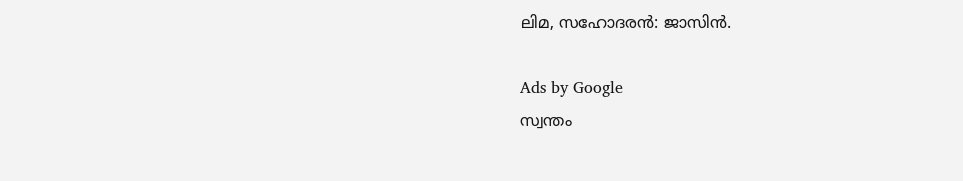ലിമ, സഹോദരന്‍: ജാസിന്‍.

Ads by Google
സ്വന്തം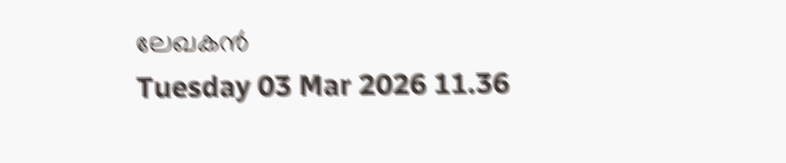ലേഖകന്‍
Tuesday 03 Mar 2026 11.36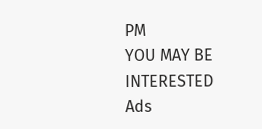PM
YOU MAY BE INTERESTED
Ads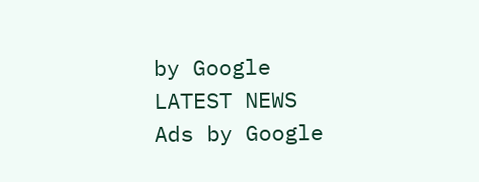by Google
LATEST NEWS
Ads by Google